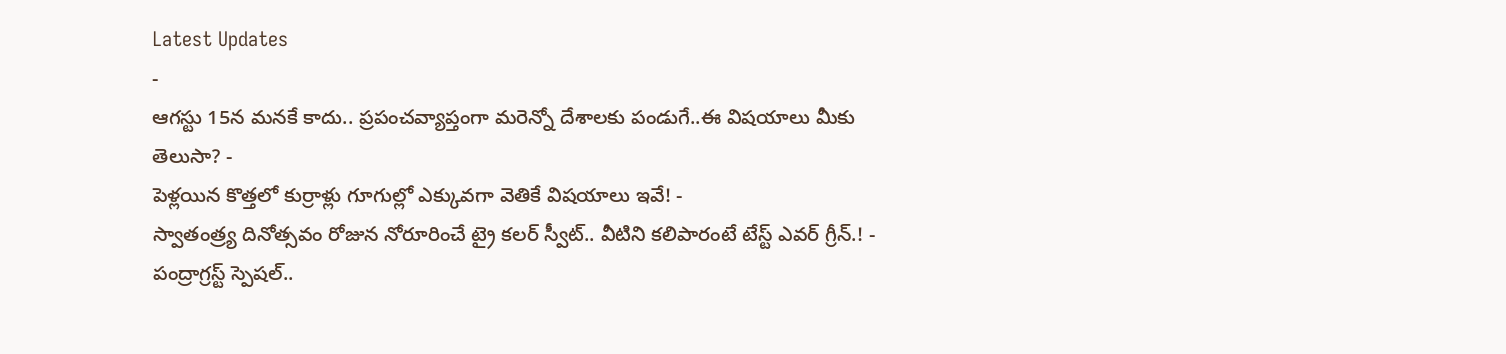Latest Updates
-
ఆగస్టు 15న మనకే కాదు.. ప్రపంచవ్యాప్తంగా మరెన్నో దేశాలకు పండుగే..ఈ విషయాలు మీకు తెలుసా? -
పెళ్లయిన కొత్తలో కుర్రాళ్లు గూగుల్లో ఎక్కువగా వెతికే విషయాలు ఇవే! -
స్వాతంత్ర్య దినోత్సవం రోజున నోరూరించే ట్రై కలర్ స్వీట్.. వీటిని కలిపారంటే టేస్ట్ ఎవర్ గ్రీన్.! -
పంద్రాగ్రస్ట్ స్పెషల్..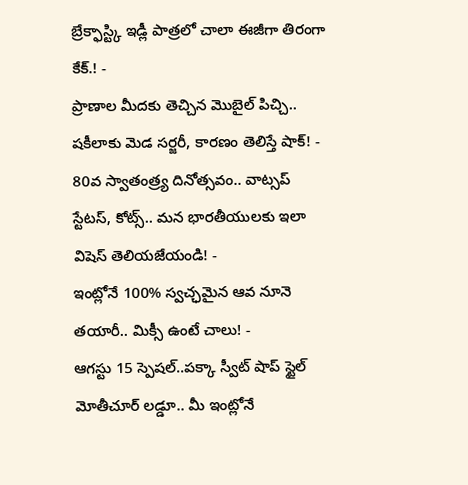బ్రేక్ఫాస్ట్కి ఇడ్లీ పాత్రలో చాలా ఈజీగా తిరంగా కేక్.! -
ప్రాణాల మీదకు తెచ్చిన మొబైల్ పిచ్చి.. షకీలాకు మెడ సర్జరీ, కారణం తెలిస్తే షాక్! -
80వ స్వాతంత్ర్య దినోత్సవం.. వాట్సప్ స్టేటస్, కోట్స్.. మన భారతీయులకు ఇలా విషెస్ తెలియజేయండి! -
ఇంట్లోనే 100% స్వచ్ఛమైన ఆవ నూనె తయారీ.. మిక్సీ ఉంటే చాలు! -
ఆగస్టు 15 స్పెషల్..పక్కా స్వీట్ షాప్ స్టైల్ మోతీచూర్ లడ్డూ.. మీ ఇంట్లోనే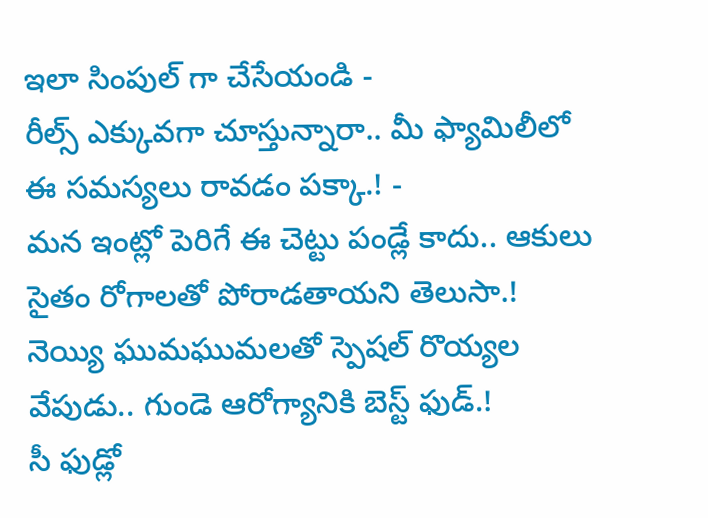ఇలా సింపుల్ గా చేసేయండి -
రీల్స్ ఎక్కువగా చూస్తున్నారా.. మీ ఫ్యామిలీలో ఈ సమస్యలు రావడం పక్కా.! -
మన ఇంట్లో పెరిగే ఈ చెట్టు పండ్లే కాదు.. ఆకులు సైతం రోగాలతో పోరాడతాయని తెలుసా.!
నెయ్యి ఘుమఘుమలతో స్పెషల్ రొయ్యల వేపుడు.. గుండె ఆరోగ్యానికి బెస్ట్ ఫుడ్.!
సీ ఫుడ్లో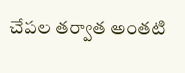చేపల తర్వాత అంతటి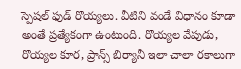స్పెషల్ ఫుడ్ రొయ్యలు. వీటిని వండే విధానం కూడా అంతే ప్రత్యేకంగా ఉంటుంది. రొయ్యల వేపుడు, రొయ్యల కూర, ప్రాన్స్ బిర్యానీ ఇలా చాలా రకాలుగా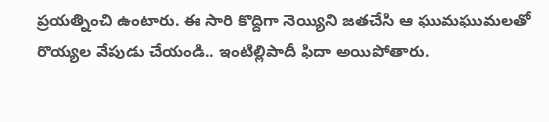ప్రయత్నించి ఉంటారు. ఈ సారి కొద్దిగా నెయ్యిని జతచేసి ఆ ఘుమఘుమలతో రొయ్యల వేపుడు చేయండి.. ఇంటిల్లిపాదీ ఫిదా అయిపోతారు.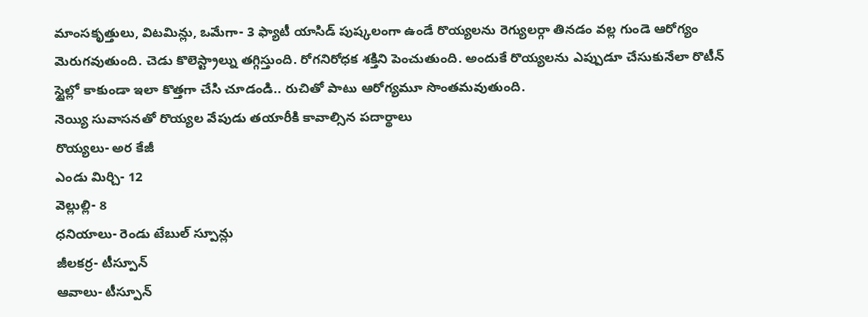మాంసకృత్తులు, విటమిన్లు, ఒమేగా- 3 ఫ్యాటీ యాసిడ్ పుష్కలంగా ఉండే రొయ్యలను రెగ్యులర్గా తినడం వల్ల గుండె ఆరోగ్యం మెరుగవుతుంది. చెడు కొలెస్ట్రాల్ను తగ్గిస్తుంది. రోగనిరోధక శక్తిని పెంచుతుంది. అందుకే రొయ్యలను ఎప్పుడూ చేసుకునేలా రొటీన్ స్టైల్లో కాకుండా ఇలా కొత్తగా చేసి చూడండి.. రుచితో పాటు ఆరోగ్యమూ సొంతమవుతుంది.
నెయ్యి సువాసనతో రొయ్యల వేపుడు తయారీకి కావాల్సిన పదార్థాలు
రొయ్యలు- అర కేజీ
ఎండు మిర్చి- 12
వెల్లుల్లి- 8
ధనియాలు- రెండు టేబుల్ స్పూన్లు
జీలకర్ర- టీస్పూన్
ఆవాలు- టీస్పూన్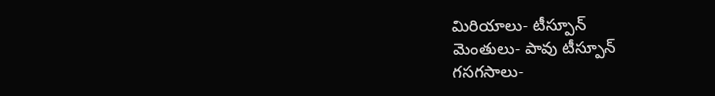మిరియాలు- టీస్పూన్
మెంతులు- పావు టీస్పూన్
గసగసాలు-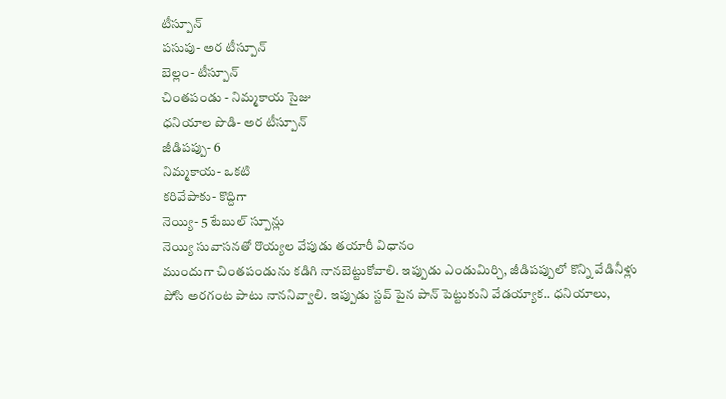టీస్పూన్
పసుపు- అర టీస్పూన్
బెల్లం- టీస్పూన్
చింతపండు - నిమ్మకాయ సైజు
ధనియాల పొడి- అర టీస్పూన్
జీడిపప్పు- 6
నిమ్మకాయ- ఒకటి
కరివేపాకు- కొద్దిగా
నెయ్యి- 5 టేబుల్ స్పూన్లు
నెయ్యి సువాసనతో రొయ్యల వేపుడు తయారీ విధానం
ముందుగా చింతపండును కడిగి నానబెట్టుకోవాలి. ఇప్పుడు ఎండుమిర్చి, జీడిపప్పులో కొన్ని వేడినీళ్లు పోసి అరగంట పాటు నాననివ్వాలి. ఇప్పుడు స్టవ్ పైన పాన్ పెట్టుకుని వేడయ్యాక.. ధనియాలు,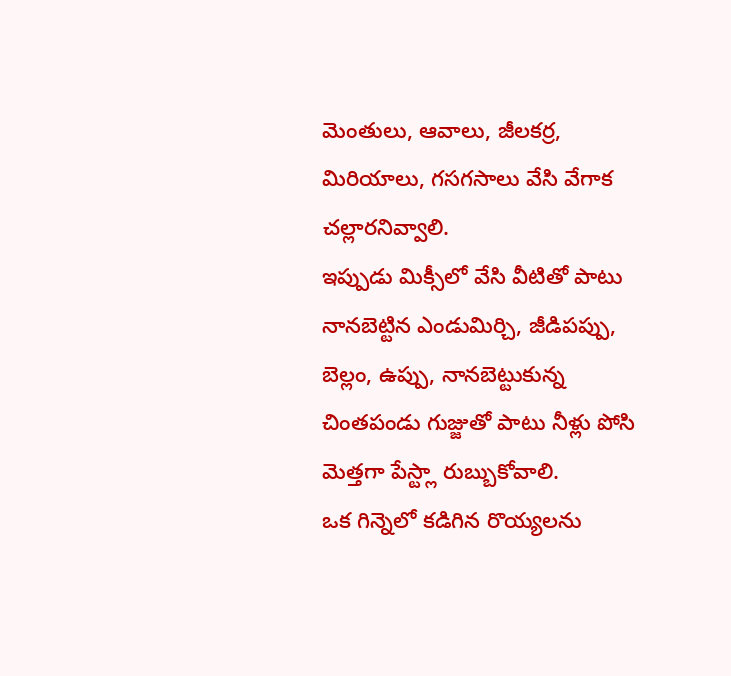మెంతులు, ఆవాలు, జీలకర్ర, మిరియాలు, గసగసాలు వేసి వేగాక చల్లారనివ్వాలి.
ఇప్పుడు మిక్సీలో వేసి వీటితో పాటు నానబెట్టిన ఎండుమిర్చి, జీడిపప్పు, బెల్లం, ఉప్పు, నానబెట్టుకున్న చింతపండు గుజ్జుతో పాటు నీళ్లు పోసి మెత్తగా పేస్ట్లా రుబ్బుకోవాలి.
ఒక గిన్నెలో కడిగిన రొయ్యలను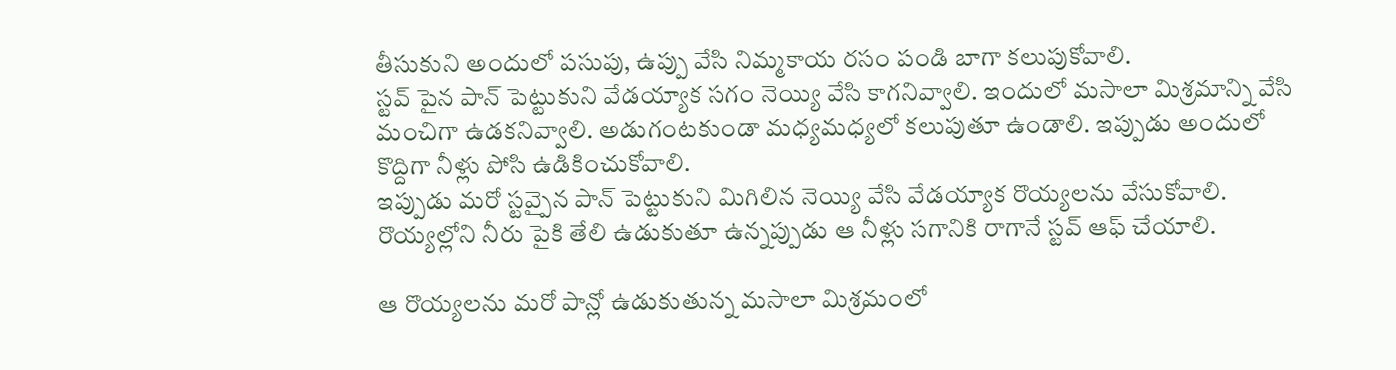తీసుకుని అందులో పసుపు, ఉప్పు వేసి నిమ్మకాయ రసం పండి బాగా కలుపుకోవాలి.
స్టవ్ పైన పాన్ పెట్టుకుని వేడయ్యాక సగం నెయ్యి వేసి కాగనివ్వాలి. ఇందులో మసాలా మిశ్రమాన్ని వేసి మంచిగా ఉడకనివ్వాలి. అడుగంటకుండా మధ్యమధ్యలో కలుపుతూ ఉండాలి. ఇప్పుడు అందులో కొద్దిగా నీళ్లు పోసి ఉడికించుకోవాలి.
ఇప్పుడు మరో స్టవ్పైన పాన్ పెట్టుకుని మిగిలిన నెయ్యి వేసి వేడయ్యాక రొయ్యలను వేసుకోవాలి. రొయ్యల్లోని నీరు పైకి తేలి ఉడుకుతూ ఉన్నప్పుడు ఆ నీళ్లు సగానికి రాగానే స్టవ్ ఆఫ్ చేయాలి.

ఆ రొయ్యలను మరో పాన్లో ఉడుకుతున్న మసాలా మిశ్రమంలో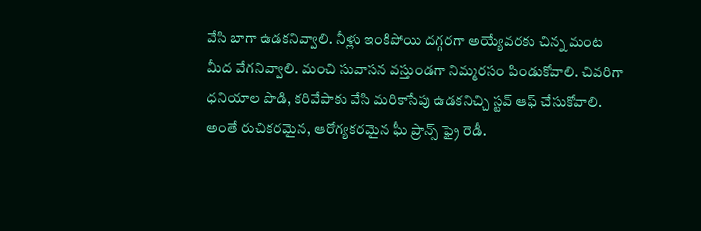వేసి బాగా ఉడకనివ్వాలి. నీళ్లు ఇంకిపోయి దగ్గరగా అయ్యేవరకు చిన్న మంట మీద వేగనివ్వాలి. మంచి సువాసన వస్తుండగా నిమ్మరసం పిండుకోవాలి. చివరిగా ధనియాల పొడి, కరివేపాకు వేసి మరికాసేపు ఉడకనిచ్చి స్టవ్ ఆఫ్ చేసుకోవాలి. అంతే రుచికరమైన, ఆరోగ్యకరమైన ఘీ ప్రాన్స్ ఫ్రై రెడీ.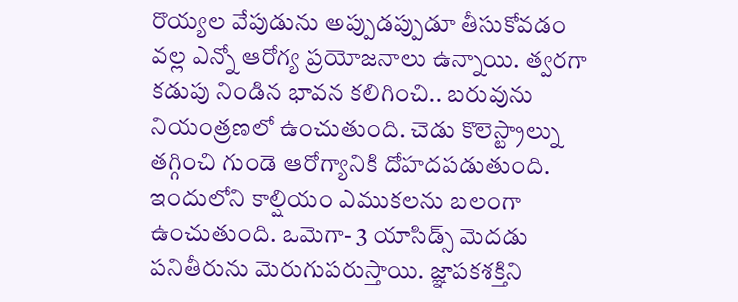రొయ్యల వేపుడును అప్పుడప్పుడూ తీసుకోవడం వల్ల ఎన్నో ఆరోగ్య ప్రయోజనాలు ఉన్నాయి. త్వరగా కడుపు నిండిన భావన కలిగించి.. బరువును నియంత్రణలో ఉంచుతుంది. చెడు కొలెస్ట్రాల్ను తగ్గించి గుండె ఆరోగ్యానికి దోహదపడుతుంది. ఇందులోని కాల్షియం ఎముకలను బలంగా ఉంచుతుంది. ఒమెగా- 3 యాసిడ్స్ మెదడు పనితీరును మెరుగుపరుస్తాయి. జ్ఞాపకశక్తిని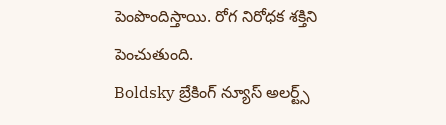పెంపొందిస్తాయి. రోగ నిరోధక శక్తిని పెంచుతుంది.
Boldsky బ్రేకింగ్ న్యూస్ అలర్ట్స్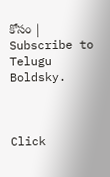కోసం | Subscribe to Telugu Boldsky.



Click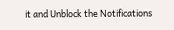it and Unblock the Notifications